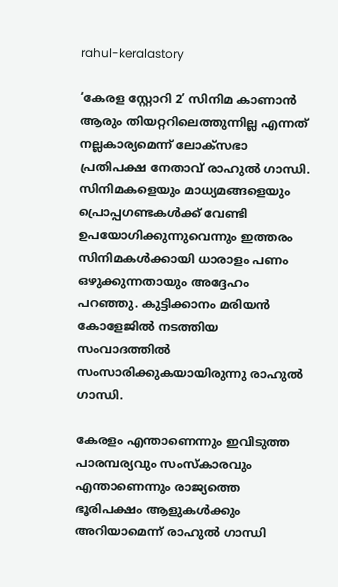rahul-keralastory

‘കേരള സ്റ്റോറി 2’ സിനിമ കാണാൻ ആരും തിയറ്ററിലെത്തുന്നില്ല എന്നത് നല്ലകാര്യമെന്ന് ലോക്സഭാ പ്രതിപക്ഷ നേതാവ് രാഹുൽ ഗാന്ധി. സിനിമകളെയും മാധ്യമങ്ങളെയും പ്രൊപ്പഗണ്ടകൾക്ക് വേണ്ടി ഉപയോഗിക്കുന്നുവെന്നും ഇത്തരം സിനിമകൾക്കായി ധാരാളം പണം ഒഴുക്കുന്നതായും അദ്ദേഹം പറഞ്ഞു. കുട്ടിക്കാനം മരിയൻ കോളേജിൽ നടത്തിയ സംവാദത്തിൽ സംസാരിക്കുകയായിരുന്നു രാഹുൽ ഗാന്ധി.

കേരളം എന്താണെന്നും ഇവിടുത്ത പാരമ്പര്യവും സംസ്‌കാരവും എന്താണെന്നും രാജ്യത്തെ ഭൂരിപക്ഷം ആളുകൾക്കും അറിയാമെന്ന് രാഹുൽ ഗാന്ധി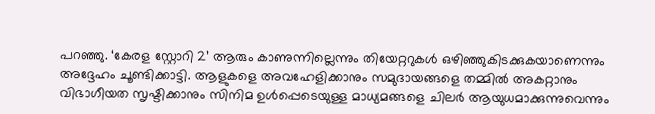പറഞ്ഞു. ‘കേരള സ്റ്റോറി 2’ ആരും കാണുന്നില്ലെന്നും തിയേറ്ററുകൾ ഒഴിഞ്ഞുകിടക്കുകയാണെന്നും അദ്ദേഹം ചൂണ്ടിക്കാട്ടി. ആളുകളെ അവഹേളിക്കാനും സമുദായങ്ങളെ തമ്മില്‍ അകറ്റാനും വിഭാഗീയത സൃഷ്ടിക്കാനും സിനിമ ഉള്‍പ്പെടെയുള്ള മാധ്യമങ്ങളെ ചിലര്‍ ആയുധമാക്കുന്നുവെന്നും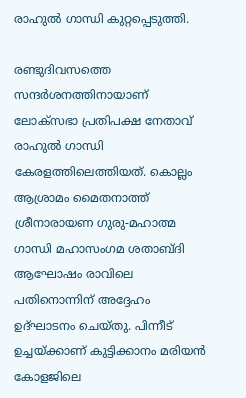രാഹുല്‍ ഗാന്ധി കുറ്റപ്പെടുത്തി.

രണ്ടുദിവസത്തെ സന്ദർശനത്തിനായാണ് ലോക്സഭാ പ്രതിപക്ഷ നേതാവ് രാഹുൽ ഗാന്ധി കേരളത്തിലെത്തിയത്. കൊല്ലം ആശ്രാമം മൈതനാത്ത് ശ്രീനാരായണ ഗുരു-മഹാത്മ ഗാന്ധി മഹാസംഗമ ശതാബ്ദി ആഘോഷം രാവിലെ പതിനൊന്നിന് അദ്ദേഹം ഉദ്ഘാടനം ചെയ്തു. പിന്നീട് ഉച്ചയ്ക്കാണ് കുട്ടിക്കാനം മരിയൻ കോളജിലെ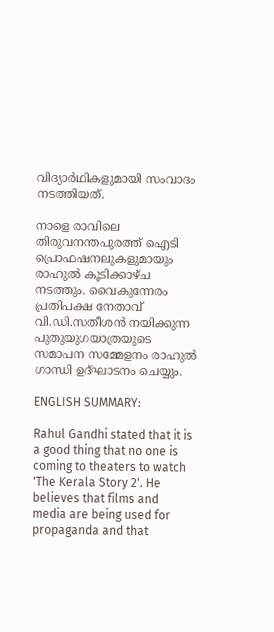വിദ്യാർഥികളുമായി സംവാദം നടത്തിയത്.

നാളെ രാവിലെ തിരുവനന്തപുരത്ത് ഐടി പ്രൊഫഷനലുകളുമായും രാഹുല്‍ കൂടിക്കാഴ്ച നടത്തും. വൈകുന്നേരം പ്രതിപക്ഷ നേതാവ് വി.ഡി.സതീശൻ നയിക്കുന്ന പുതുയുഗയാത്രയുടെ സമാപന സമ്മേളനം രാഹുൽ ഗാന്ധി ഉദ്ഘാടനം ചെയ്യും.

ENGLISH SUMMARY:

Rahul Gandhi stated that it is a good thing that no one is coming to theaters to watch 'The Kerala Story 2'. He believes that films and media are being used for propaganda and that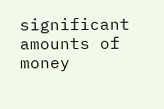significant amounts of money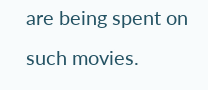are being spent on such movies.